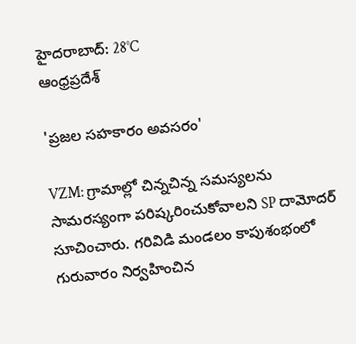హైదరాబాద్: 28°C
ఆంధ్రప్రదేశ్

'ప్రజల సహకారం అవసరం'

VZM: గ్రామాల్లో చిన్నచిన్న సమస్యలను సామరస్యంగా పరిష్కరించుకోవాలని SP దామోదర్ సూచించారు. గరివిడి మండలం కాపుశంభంలో గురువారం నిర్వహించిన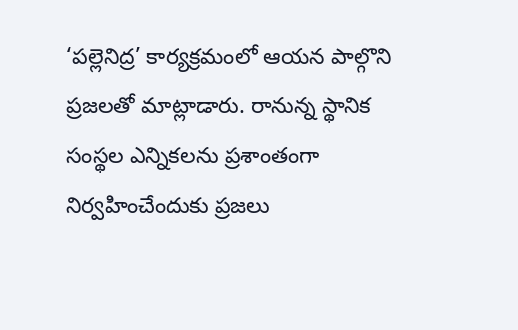‘పల్లెనిద్ర’ కార్యక్రమంలో ఆయన పాల్గొని ప్రజలతో మాట్లాడారు. రానున్న స్థానిక సంస్థల ఎన్నికలను ప్రశాంతంగా నిర్వహించేందుకు ప్రజలు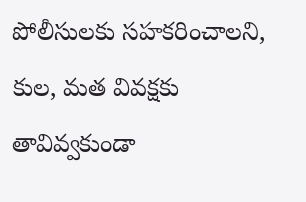పోలీసులకు సహకరించాలని, కుల, మత వివక్షకు తావివ్వకుండా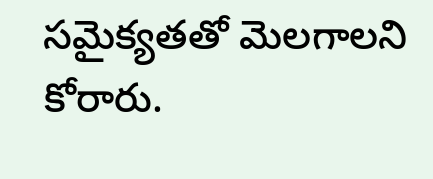సమైక్యతతో మెలగాలని కోరారు.